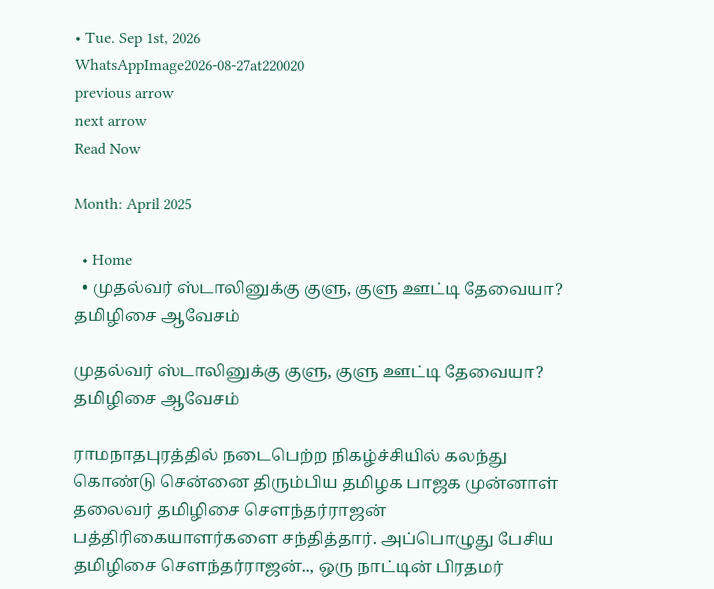• Tue. Sep 1st, 2026
WhatsAppImage2026-08-27at220020
previous arrow
next arrow
Read Now

Month: April 2025

  • Home
  • முதல்வர் ஸ்டாலினுக்கு குளு, குளு ஊட்டி தேவையா? தமிழிசை ஆவேசம்

முதல்வர் ஸ்டாலினுக்கு குளு, குளு ஊட்டி தேவையா? தமிழிசை ஆவேசம்

ராமநாதபுரத்தில் நடைபெற்ற நிகழ்ச்சியில் கலந்து கொண்டு சென்னை திரும்பிய தமிழக பாஜக முன்னாள் தலைவர் தமிழிசை சௌந்தர்ராஜன் பத்திரிகையாளர்களை சந்தித்தார். அப்பொழுது பேசிய தமிழிசை சௌந்தர்ராஜன்.., ஒரு நாட்டின் பிரதமர்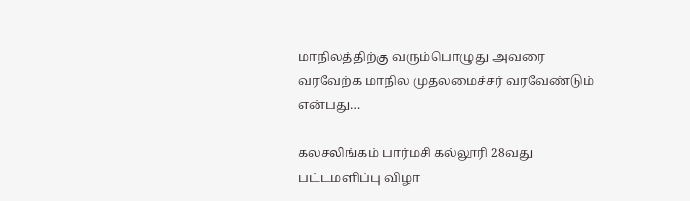மாநிலத்திற்கு வரும்பொழுது அவரை வரவேற்க மாநில முதலமைச்சர் வரவேண்டும் என்பது…

கலசலிங்கம் பார்மசி கல்லூரி 28வது பட்டமளிப்பு விழா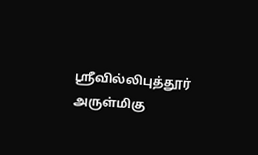ஸ்ரீவில்லிபுத்தூர் அருள்மிகு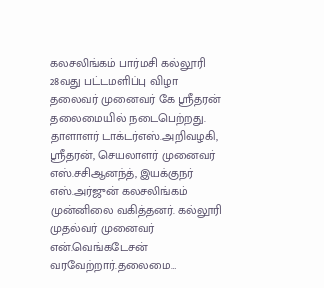கலசலிங்கம் பார்மசி கல்லூரி 28வது பட்டமளிப்பு விழா தலைவர் முனைவர் கே ஸ்ரீதரன் தலைமையில் நடைபெற்றது. தாளாளர் டாக்டர்‌எஸ்.அறிவழகி, ஸ்ரீதரன், செயலாளர் முனைவர் எஸ்.சசிஆனந்த், இயக்குநர் எஸ்.அர்ஜுன் கலசலிங்கம் முன்னிலை வகித்தனர். கல்லூரி முதல்வர் முனைவர் என்.வெங்கடேசன் வரவேற்றார்.தலைமை…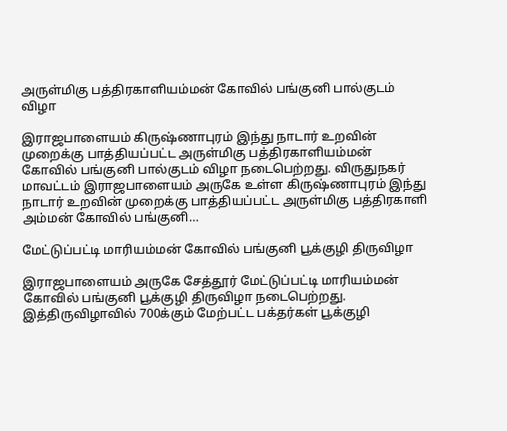அருள்மிகு பத்திரகாளியம்மன் கோவில் பங்குனி பால்குடம் விழா

இராஜபாளையம் கிருஷ்ணாபுரம் இந்து நாடார் உறவின் முறைக்கு பாத்தியப்பட்ட அருள்மிகு பத்திரகாளியம்மன் கோவில் பங்குனி பால்குடம் விழா நடைபெற்றது. விருதுநகர் மாவட்டம் இராஜபாளையம் அருகே உள்ள கிருஷ்ணாபுரம் இந்து நாடார் உறவின் முறைக்கு பாத்தியப்பட்ட அருள்மிகு பத்திரகாளி அம்மன் கோவில் பங்குனி…

மேட்டுப்பட்டி மாரியம்மன் கோவில் பங்குனி பூக்குழி திருவிழா

இராஜபாளையம் அருகே சேத்தூர் மேட்டுப்பட்டி மாரியம்மன் கோவில் பங்குனி பூக்குழி திருவிழா நடைபெற்றது. இத்திருவிழாவில் 700க்கும் மேற்பட்ட பக்தர்கள் பூக்குழி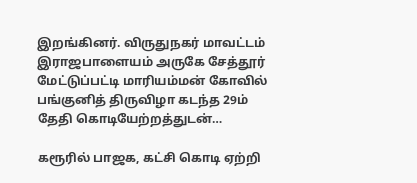இறங்கினர். விருதுநகர் மாவட்டம் இராஜபாளையம் அருகே சேத்தூர் மேட்டுப்பட்டி மாரியம்மன் கோவில் பங்குனித் திருவிழா கடந்த 29ம் தேதி கொடியேற்றத்துடன்…

கரூரில் பாஜக, கட்சி கொடி ஏற்றி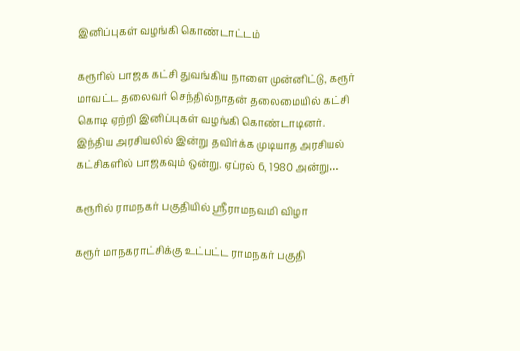இனிப்புகள் வழங்கி கொண்டாட்டம்

கரூரில் பாஜக கட்சி துவங்கிய நாளை முன்னிட்டு, கரூர் மாவட்ட தலைவர் செந்தில்நாதன் தலைமையில் கட்சி கொடி ஏற்றி இனிப்புகள் வழங்கி கொண்டாடினர். இந்திய அரசியலில் இன்று தவிர்க்க முடியாத அரசியல் கட்சிகளில் பாஜகவும் ஒன்று. ஏப்ரல் 6, 1980 அன்று…

கரூரில் ராமநகர் பகுதியில் ஸ்ரீராமநவமி விழா

கரூர் மாநகராட்சிக்கு உட்பட்ட ராமநகர் பகுதி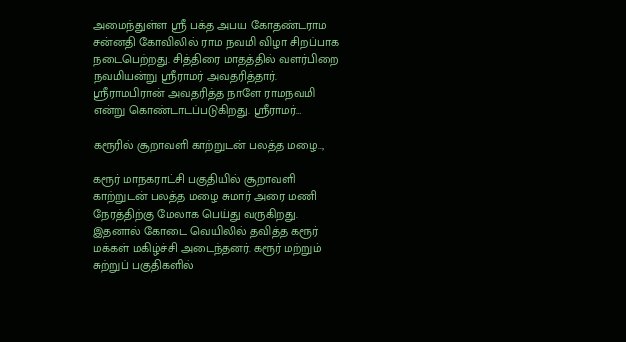அமைந்துள்ள ஸ்ரீ பக்த அபய கோதண்டராம சன்னதி கோவிலில் ராம நவமி விழா சிறப்பாக நடைபெற்றது. சித்திரை மாதத்தில் வளர்பிறை நவமியன்று ஸ்ரீராமர் அவதரித்தார். ஸ்ரீராமபிரான் அவதரித்த நாளே ராமநவமி என்று கொண்டாடப்படுகிறது. ஸ்ரீராமர்…

கரூரில் சூறாவளி காற்றுடன் பலத்த மழை..,

கரூர் மாநகராட்சி பகுதியில் சூறாவளி காற்றுடன் பலத்த மழை சுமார் அரை மணி நேரத்திற்கு மேலாக பெய்து வருகிறது. இதனால் கோடை வெயிலில் தவித்த கரூர் மக்கள் மகிழ்ச்சி அடைந்தனர். கரூர் மற்றும் சுற்றுப் பகுதிகளில்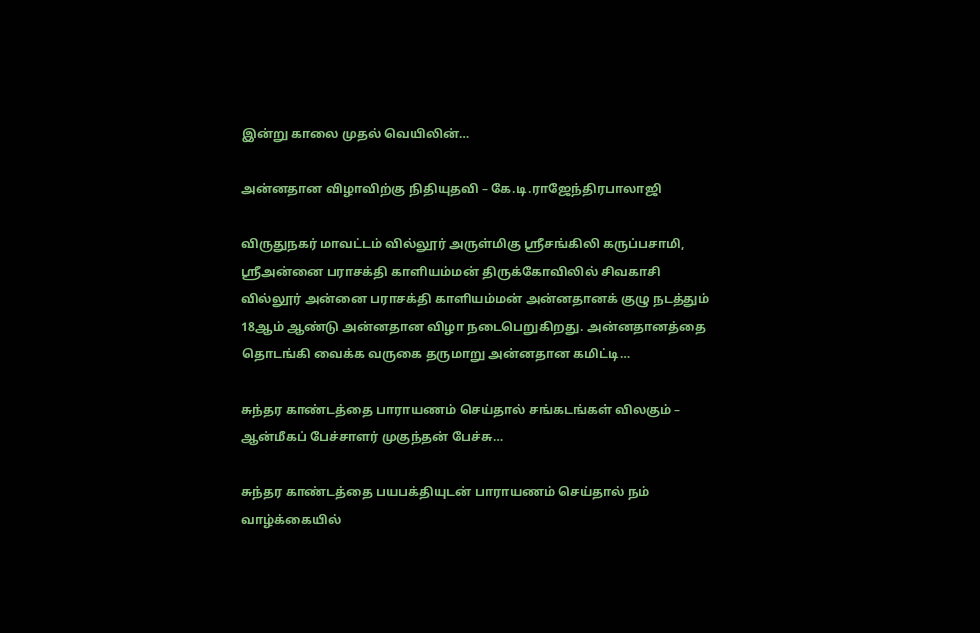இன்று காலை முதல் வெயிலின்…

அன்னதான விழாவிற்கு நிதியுதவி – கே.டி.ராஜேந்திரபாலாஜி

விருதுநகர் மாவட்டம் வில்லூர் அருள்மிகு ஸ்ரீசங்கிலி கருப்பசாமி, ஸ்ரீஅன்னை பராசக்தி காளியம்மன் திருக்கோவிலில் சிவகாசி வில்லூர் அன்னை பராசக்தி காளியம்மன் அன்னதானக் குழு நடத்தும் 18ஆம் ஆண்டு அன்னதான விழா நடைபெறுகிறது. அன்னதானத்தை தொடங்கி வைக்க வருகை தருமாறு அன்னதான கமிட்டி…

சுந்தர காண்டத்தை பாராயணம் செய்தால் சங்கடங்கள் விலகும் – ஆன்மீகப் பேச்சாளர் முகுந்தன் பேச்சு…

சுந்தர காண்டத்தை பயபக்தியுடன் பாராயணம் செய்தால் நம் வாழ்க்கையில்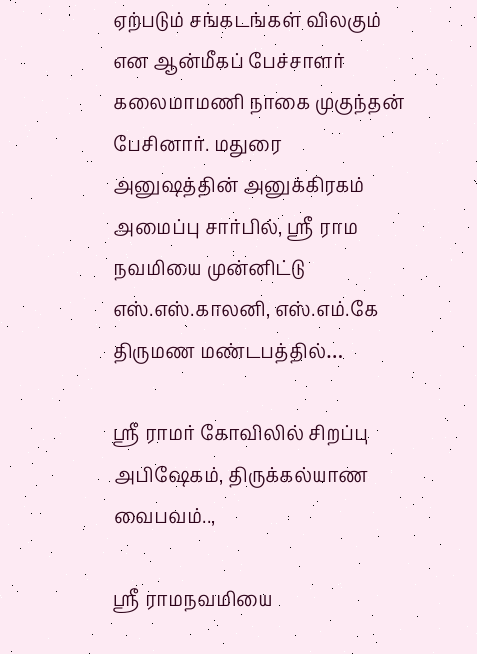ஏற்படும் சங்கடங்கள் விலகும் என ஆன்மீகப் பேச்சாளர் கலைமாமணி நாகை முகுந்தன் பேசினார். மதுரை அனுஷத்தின் அனுக்கிரகம் அமைப்பு சார்பில், ஸ்ரீ ராம நவமியை முன்னிட்டு எஸ்.எஸ்.காலனி, எஸ்.எம்.கே திருமண மண்டபத்தில்…

ஸ்ரீ ராமர் கோவிலில் சிறப்பு அபிஷேகம், திருக்கல்யாண வைபவம்..,

ஸ்ரீ ராமநவமியை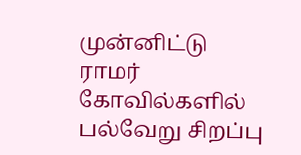முன்னிட்டு ராமர் கோவில்களில் பல்வேறு சிறப்பு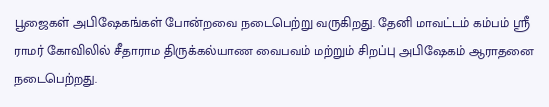பூஜைகள் அபிஷேகங்கள் போன்றவை நடைபெற்று வருகிறது. தேனி மாவட்டம் கம்பம் ஸ்ரீ ராமர் கோவிலில் சீதாராம திருக்கல்யாண வைபவம் மற்றும் சிறப்பு அபிஷேகம் ஆராதனை நடைபெற்றது.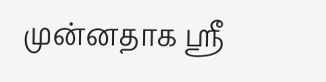முன்னதாக ஸ்ரீ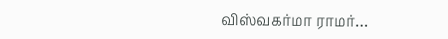விஸ்வகர்மா ராமர்…